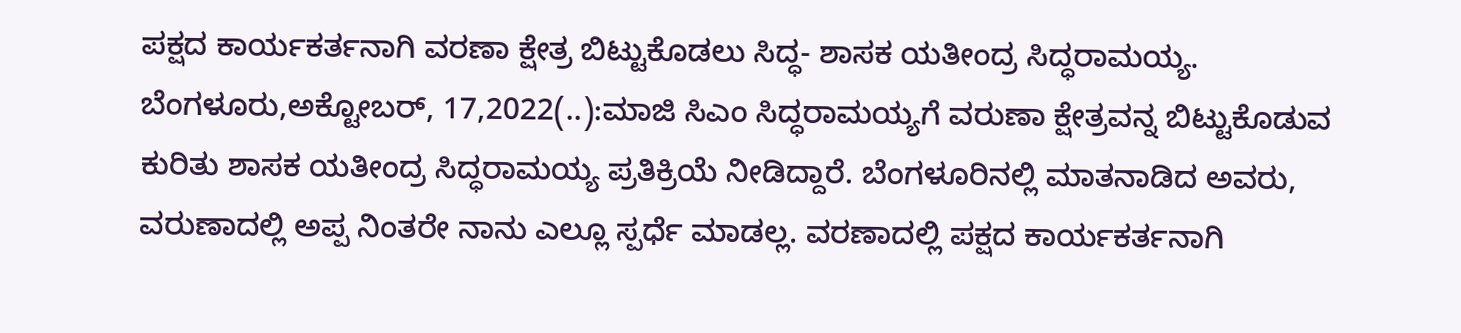ಪಕ್ಷದ ಕಾರ್ಯಕರ್ತನಾಗಿ ವರಣಾ ಕ್ಷೇತ್ರ ಬಿಟ್ಟುಕೊಡಲು ಸಿದ್ಧ- ಶಾಸಕ ಯತೀಂದ್ರ ಸಿದ್ಧರಾಮಯ್ಯ. ಬೆಂಗಳೂರು,ಅಕ್ಟೋಬರ್, 17,2022(..):ಮಾಜಿ ಸಿಎಂ ಸಿದ್ಧರಾಮಯ್ಯಗೆ ವರುಣಾ ಕ್ಷೇತ್ರವನ್ನ ಬಿಟ್ಟುಕೊಡುವ ಕುರಿತು ಶಾಸಕ ಯತೀಂದ್ರ ಸಿದ‍್ಧರಾಮಯ್ಯ ಪ್ರತಿಕ್ರಿಯೆ ನೀಡಿದ್ದಾರೆ. ಬೆಂಗಳೂರಿನಲ್ಲಿ ಮಾತನಾಡಿದ ಅವರು, ವರುಣಾದಲ್ಲಿ ಅಪ್ಪ ನಿಂತರೇ ನಾನು ಎಲ್ಲೂ ಸ್ಪರ್ಧೆ ಮಾಡಲ್ಲ. ವರಣಾದಲ್ಲಿ ಪಕ್ಷದ ಕಾರ್ಯಕರ್ತನಾಗಿ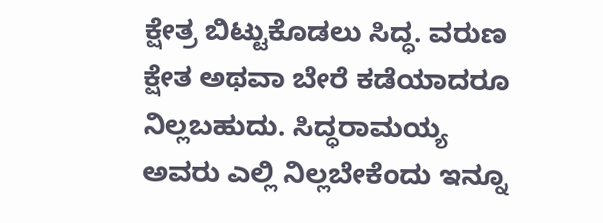ಕ್ಷೇತ್ರ ಬಿಟ್ಟುಕೊಡಲು ಸಿದ್ಧ. ವರುಣ ಕ್ಷೇತ ಅಥವಾ ಬೇರೆ ಕಡೆಯಾದರೂ ನಿಲ್ಲಬಹುದು. ಸಿದ್ಧರಾಮಯ್ಯ ಅವರು ಎಲ್ಲಿ ನಿಲ್ಲಬೇಕೆಂದು ಇನ್ನೂ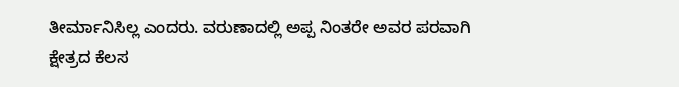ತೀರ್ಮಾನಿಸಿಲ್ಲ ಎಂದರು. ವರುಣಾದಲ್ಲಿ ಅಪ್ಪ ನಿಂತರೇ ಅವರ ಪರವಾಗಿ ಕ್ಷೇತ್ರದ ಕೆಲಸ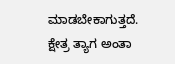ಮಾಡಬೇಕಾಗುತ್ತದೆ. ಕ್ಷೇತ್ರ ತ್ಯಾಗ ಅಂತಾ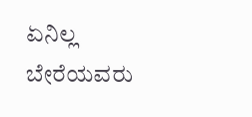ಏನಿಲ್ಲ ಬೇರೆಯವರು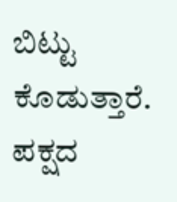ಬಿಟ್ಟು ಕೊಡುತ್ತಾರೆ. ಪಕ್ಷದ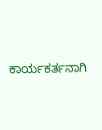ಕಾರ್ಯಕರ್ತನಾಗಿ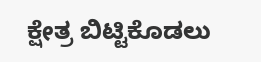ಕ್ಷೇತ್ರ ಬಿಟ್ಟಿಕೊಡಲು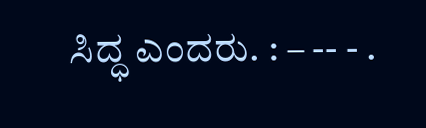ಸಿದ್ಧ ಎಂದರು. : – -- - .